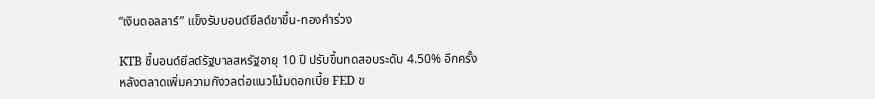“เงินดอลลาร์” แข็งรับบอนด์ยีลด์ขาขึ้น-ทองคำร่วง

KTB ชี้บอนด์ยีลด์รัฐบาลสหรัฐอายุ 10 ปี ปรับขึ้นทดสอบระดับ 4.50% อีกครั้ง หลังตลาดเพิ่มความกังวลต่อแนวโน้มดอกเบี้ย FED ข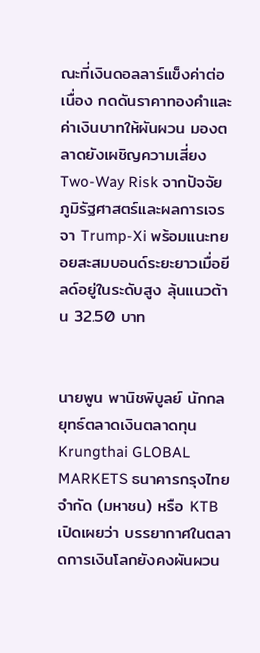ณะที่เงินดอลลาร์แข็งค่าต่อเนื่อง กดดันราคาทองคำและค่าเงินบาทให้ผันผวน มองตลาดยังเผชิญความเสี่ยง Two-Way Risk จากปัจจัยภูมิรัฐศาสตร์และผลการเจรจา Trump-Xi พร้อมแนะทยอยสะสมบอนด์ระยะยาวเมื่อยีลด์อยู่ในระดับสูง ลุ้นแนวต้าน 32.50 บาท


นายพูน พานิชพิบูลย์ นักกลยุทธ์ตลาดเงินตลาดทุน Krungthai GLOBAL MARKETS ธนาคารกรุงไทย จำกัด (มหาชน) หรือ KTB เปิดเผยว่า บรรยากาศในตลาดการเงินโลกยังคงผันผวน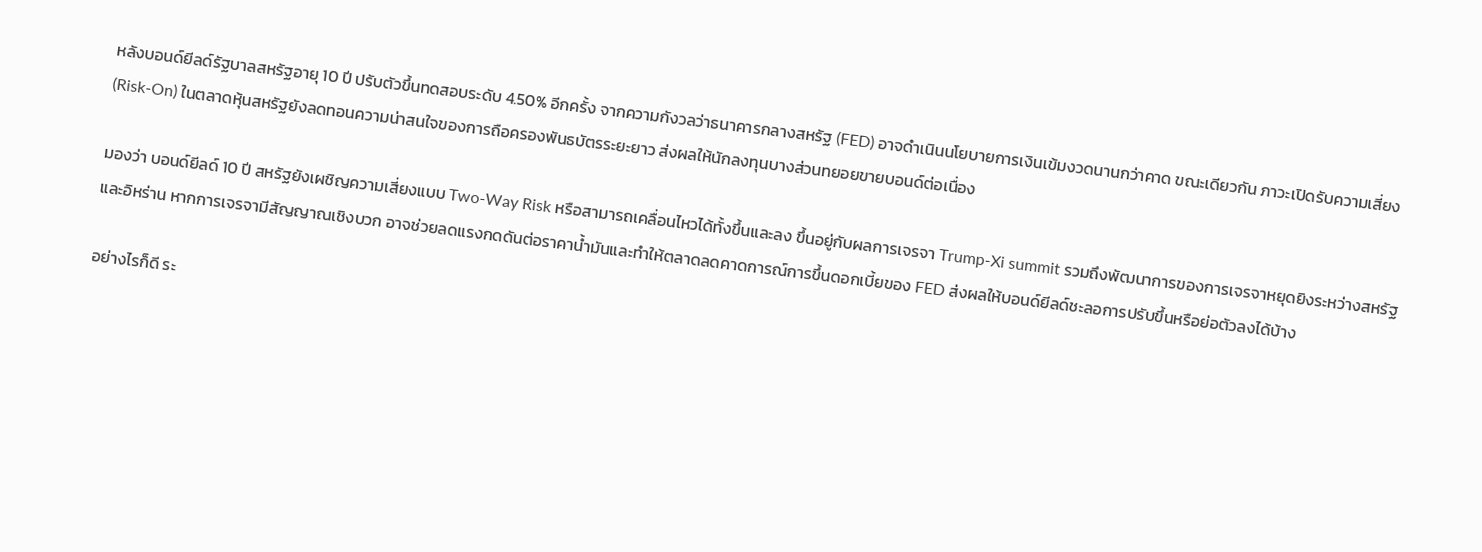หลังบอนด์ยีลด์รัฐบาลสหรัฐอายุ 10 ปี ปรับตัวขึ้นทดสอบระดับ 4.50% อีกครั้ง จากความกังวลว่าธนาคารกลางสหรัฐ (FED) อาจดำเนินนโยบายการเงินเข้มงวดนานกว่าคาด ขณะเดียวกัน ภาวะเปิดรับความเสี่ยง (Risk-On) ในตลาดหุ้นสหรัฐยังลดทอนความน่าสนใจของการถือครองพันธบัตรระยะยาว ส่งผลให้นักลงทุนบางส่วนทยอยขายบอนด์ต่อเนื่อง

มองว่า บอนด์ยีลด์ 10 ปี สหรัฐยังเผชิญความเสี่ยงแบบ Two-Way Risk หรือสามารถเคลื่อนไหวได้ทั้งขึ้นและลง ขึ้นอยู่กับผลการเจรจา Trump-Xi summit รวมถึงพัฒนาการของการเจรจาหยุดยิงระหว่างสหรัฐและอิหร่าน หากการเจรจามีสัญญาณเชิงบวก อาจช่วยลดแรงกดดันต่อราคาน้ำมันและทำให้ตลาดลดคาดการณ์การขึ้นดอกเบี้ยของ FED ส่งผลให้บอนด์ยีลด์ชะลอการปรับขึ้นหรือย่อตัวลงได้บ้าง

อย่างไรก็ดี ระ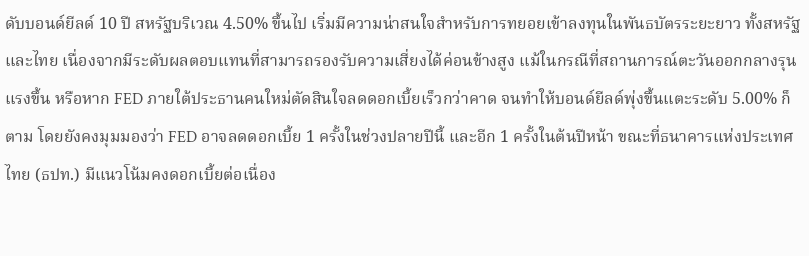ดับบอนด์ยีลด์ 10 ปี สหรัฐบริเวณ 4.50% ขึ้นไป เริ่มมีความน่าสนใจสำหรับการทยอยเข้าลงทุนในพันธบัตรระยะยาว ทั้งสหรัฐและไทย เนื่องจากมีระดับผลตอบแทนที่สามารถรองรับความเสี่ยงได้ค่อนข้างสูง แม้ในกรณีที่สถานการณ์ตะวันออกกลางรุนแรงขึ้น หรือหาก FED ภายใต้ประธานคนใหม่ตัดสินใจลดดอกเบี้ยเร็วกว่าคาด จนทำให้บอนด์ยีลด์พุ่งขึ้นแตะระดับ 5.00% ก็ตาม โดยยังคงมุมมองว่า FED อาจลดดอกเบี้ย 1 ครั้งในช่วงปลายปีนี้ และอีก 1 ครั้งในต้นปีหน้า ขณะที่ธนาคารแห่งประเทศไทย (ธปท.) มีแนวโน้มคงดอกเบี้ยต่อเนื่อง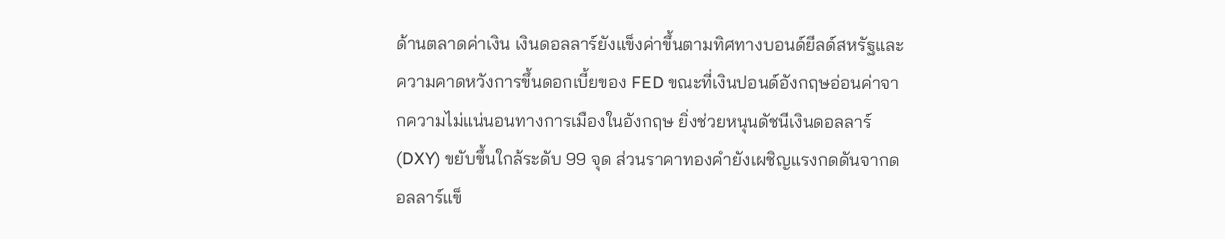ด้านตลาดค่าเงิน เงินดอลลาร์ยังแข็งค่าขึ้นตามทิศทางบอนด์ยีลด์สหรัฐและความคาดหวังการขึ้นดอกเบี้ยของ FED ขณะที่เงินปอนด์อังกฤษอ่อนค่าจากความไม่แน่นอนทางการเมืองในอังกฤษ ยิ่งช่วยหนุนดัชนีเงินดอลลาร์ (DXY) ขยับขึ้นใกล้ระดับ 99 จุด ส่วนราคาทองคำยังเผชิญแรงกดดันจากดอลลาร์แข็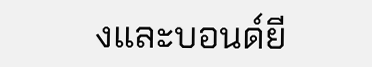งและบอนด์ยี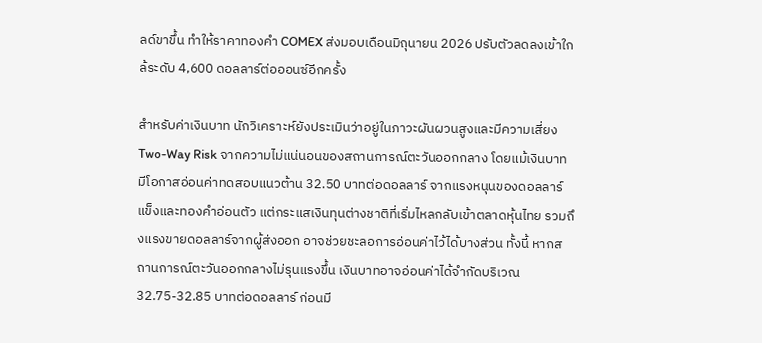ลด์ขาขึ้น ทำให้ราคาทองคำ COMEX ส่งมอบเดือนมิถุนายน 2026 ปรับตัวลดลงเข้าใกล้ระดับ 4,600 ดอลลาร์ต่อออนซ์อีกครั้ง

สำหรับค่าเงินบาท นักวิเคราะห์ยังประเมินว่าอยู่ในภาวะผันผวนสูงและมีความเสี่ยง Two-Way Risk จากความไม่แน่นอนของสถานการณ์ตะวันออกกลาง โดยแม้เงินบาทมีโอกาสอ่อนค่าทดสอบแนวต้าน 32.50 บาทต่อดอลลาร์ จากแรงหนุนของดอลลาร์แข็งและทองคำอ่อนตัว แต่กระแสเงินทุนต่างชาติที่เริ่มไหลกลับเข้าตลาดหุ้นไทย รวมถึงแรงขายดอลลาร์จากผู้ส่งออก อาจช่วยชะลอการอ่อนค่าไว้ได้บางส่วน ทั้งนี้ หากสถานการณ์ตะวันออกกลางไม่รุนแรงขึ้น เงินบาทอาจอ่อนค่าได้จำกัดบริเวณ 32.75-32.85 บาทต่อดอลลาร์ ก่อนมี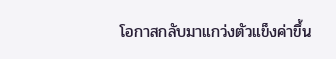โอกาสกลับมาแกว่งตัวแข็งค่าขึ้น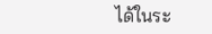ได้ในระ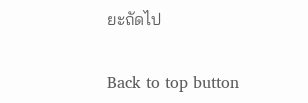ยะถัดไป

Back to top button